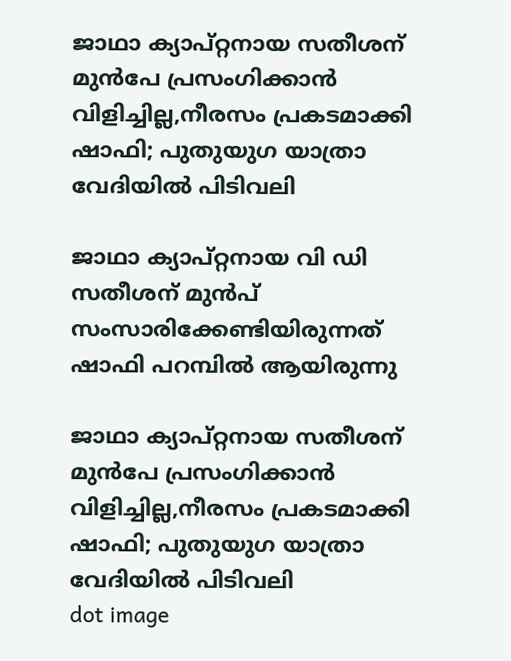ജാഥാ ക്യാപ്റ്റനായ സതീശന് മുൻപേ പ്രസംഗിക്കാൻ വിളിച്ചില്ല,നീരസം പ്രകടമാക്കി ഷാഫി; പുതുയുഗ യാത്രാ വേദിയിൽ പിടിവലി

ജാഥാ ക്യാപ്റ്റനായ വി ഡി സതീശന് മുന്‍പ് സംസാരിക്കേണ്ടിയിരുന്നത് ഷാഫി പറമ്പില്‍ ആയിരുന്നു

ജാഥാ ക്യാപ്റ്റനായ സതീശന് മുൻപേ പ്രസംഗിക്കാൻ വിളിച്ചില്ല,നീരസം പ്രകടമാക്കി ഷാഫി; പുതുയുഗ യാത്രാ വേദിയിൽ പിടിവലി
dot image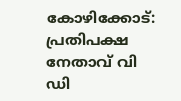കോഴിക്കോട്: പ്രതിപക്ഷ നേതാവ് വി ഡി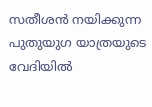സതീശന്‍ നയിക്കുന്ന പുതുയുഗ യാത്രയുടെ വേദിയില്‍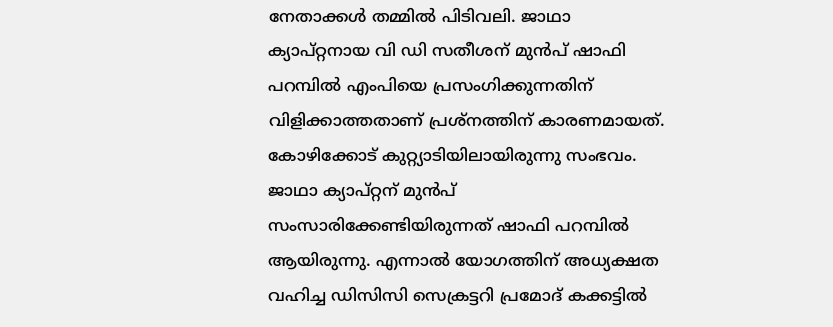നേതാക്കള്‍ തമ്മില്‍ പിടിവലി. ജാഥാ ക്യാപ്റ്റനായ വി ഡി സതീശന് മുൻപ് ഷാഫി പറമ്പില്‍ എംപിയെ പ്രസംഗിക്കുന്നതിന് വിളിക്കാത്തതാണ് പ്രശ്‌നത്തിന് കാരണമായത്. കോഴിക്കോട് കുറ്റ്യാടിയിലായിരുന്നു സംഭവം. ജാഥാ ക്യാപ്റ്റന് മുന്‍പ് സംസാരിക്കേണ്ടിയിരുന്നത് ഷാഫി പറമ്പില്‍ ആയിരുന്നു. എന്നാല്‍ യോഗത്തിന് അധ്യക്ഷത വഹിച്ച ഡിസിസി സെക്രട്ടറി പ്രമോദ് കക്കട്ടില്‍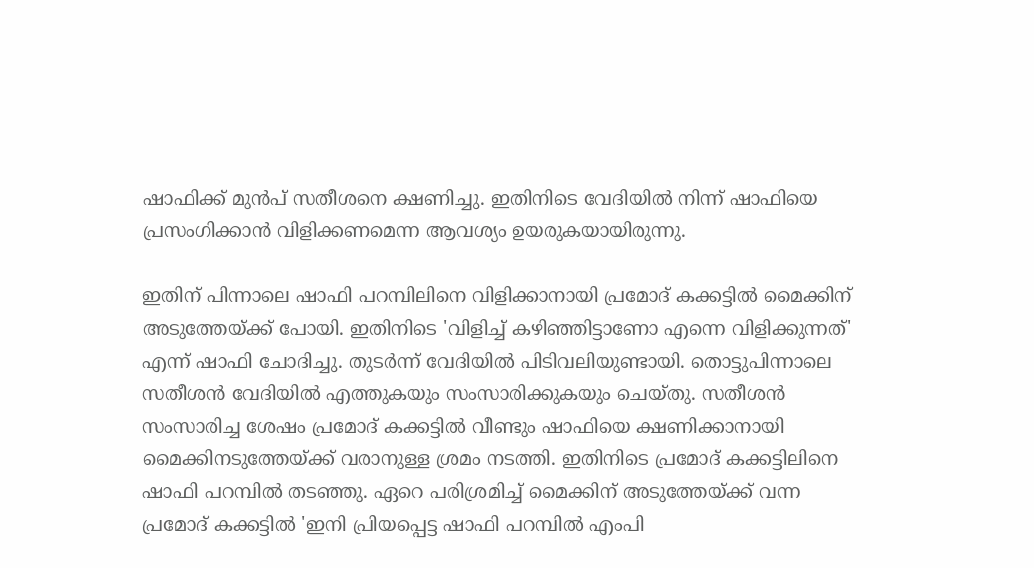ഷാഫിക്ക് മുന്‍പ് സതീശനെ ക്ഷണിച്ചു. ഇതിനിടെ വേദിയില്‍ നിന്ന് ഷാഫിയെ പ്രസംഗിക്കാന്‍ വിളിക്കണമെന്ന ആവശ്യം ഉയരുകയായിരുന്നു.

ഇതിന് പിന്നാലെ ഷാഫി പറമ്പിലിനെ വിളിക്കാനായി പ്രമോദ് കക്കട്ടില്‍ മൈക്കിന് അടുത്തേയ്ക്ക് പോയി. ഇതിനിടെ 'വിളിച്ച് കഴിഞ്ഞിട്ടാണോ എന്നെ വിളിക്കുന്നത്' എന്ന് ഷാഫി ചോദിച്ചു. തുടര്‍ന്ന് വേദിയില്‍ പിടിവലിയുണ്ടായി. തൊട്ടുപിന്നാലെ സതീശന്‍ വേദിയില്‍ എത്തുകയും സംസാരിക്കുകയും ചെയ്തു. സതീശന്‍ സംസാരിച്ച ശേഷം പ്രമോദ് കക്കട്ടില്‍ വീണ്ടും ഷാഫിയെ ക്ഷണിക്കാനായി മൈക്കിനടുത്തേയ്ക്ക് വരാനുള്ള ശ്രമം നടത്തി. ഇതിനിടെ പ്രമോദ് കക്കട്ടിലിനെ ഷാഫി പറമ്പില്‍ തടഞ്ഞു. ഏറെ പരിശ്രമിച്ച് മൈക്കിന് അടുത്തേയ്ക്ക് വന്ന പ്രമോദ് കക്കട്ടില്‍ 'ഇനി പ്രിയപ്പെട്ട ഷാഫി പറമ്പില്‍ എംപി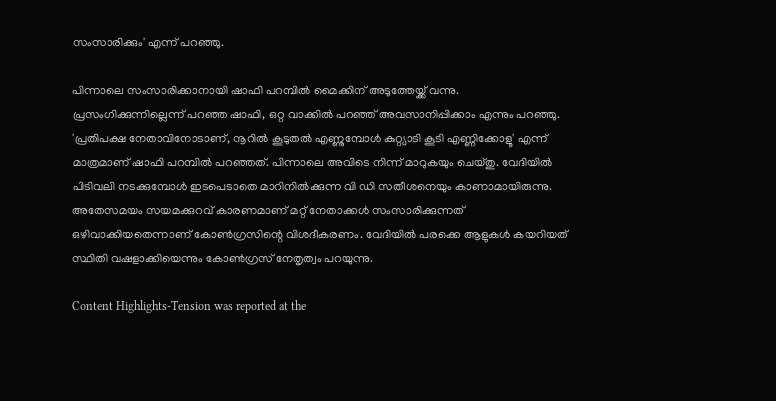സംസാരിക്കും' എന്ന് പറഞ്ഞു.

പിന്നാലെ സംസാരിക്കാനായി ഷാഫി പറമ്പില്‍ മൈക്കിന് അടുത്തേയ്ക്ക് വന്നു. പ്രസംഗിക്കുന്നില്ലെന്ന് പറഞ്ഞ ഷാഫി, ഒറ്റ വാക്കില്‍ പറഞ്ഞ് അവസാനിപ്പിക്കാം എന്നും പറഞ്ഞു. 'പ്രതിപക്ഷ നേതാവിനോടാണ്, നൂറില്‍ കൂടുതല്‍ എണ്ണുമ്പോള്‍ കുറ്റ്യാടി കൂടി എണ്ണിക്കോളൂ' എന്ന് മാത്രമാണ് ഷാഫി പറമ്പില്‍ പറഞ്ഞത്. പിന്നാലെ അവിടെ നിന്ന് മാറുകയും ചെയ്തു. വേദിയില്‍ പിടിവലി നടക്കുമ്പോള്‍ ഇടപെടാതെ മാറിനില്‍ക്കുന്ന വി ഡി സതീശനെയും കാണാമായിരുന്നു. അതേസമയം സയമക്കുറവ് കാരണമാണ് മറ്റ് നേതാക്കള്‍ സംസാരിക്കുന്നത് ഒഴിവാക്കിയതെന്നാണ് കോണ്‍ഗ്രസിന്റെ വിശദീകരണം. വേദിയില്‍ പരക്കെ ആളുകള്‍ കയറിയത് സ്ഥിതി വഷളാക്കിയെന്നും കോണ്‍ഗ്രസ് നേതൃത്വം പറയുന്നു.

Content Highlights-Tension was reported at the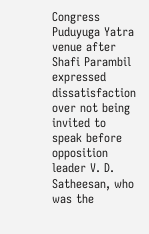Congress Puduyuga Yatra venue after Shafi Parambil expressed dissatisfaction over not being invited to speak before opposition leader V. D. Satheesan, who was the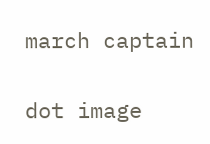march captain

dot image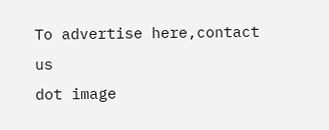To advertise here,contact us
dot image